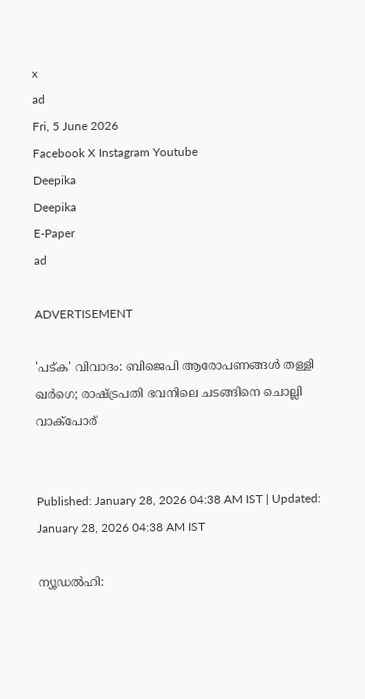x
ad
Fri, 5 June 2026
Facebook X Instagram Youtube
Deepika
Deepika
E-Paper
ad

ADVERTISEMENT

'പട്ക' വിവാദം: ബിജെപി ആരോപണങ്ങള്‍ തള്ളി ഖര്‍ഗെ; രാഷ്ട്രപതി ഭവനിലെ ചടങ്ങിനെ ചൊല്ലി വാക്‌പോര്


Published: January 28, 2026 04:38 AM IST | Updated: January 28, 2026 04:38 AM IST

ന്യൂഡല്‍ഹി: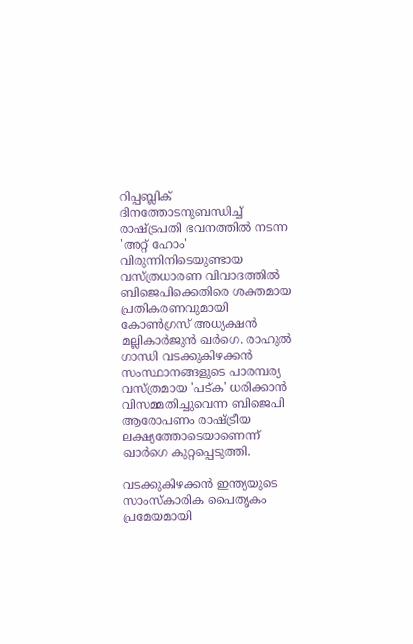റിപ്പബ്ലിക് ദിനത്തോടനുബന്ധിച്ച് രാഷ്ട്രപതി ഭവനത്തില്‍ നടന്ന 'അറ്റ് ഹോം' വിരുന്നിനിടെയുണ്ടായ വസ്ത്രധാരണ വിവാദത്തില്‍ ബിജെപിക്കെതിരെ ശക്തമായ പ്രതികരണവുമായി കോണ്‍ഗ്രസ് അധ്യക്ഷന്‍ മല്ലികാര്‍ജുന്‍ ഖര്‍ഗെ. രാഹുല്‍ ഗാന്ധി വടക്കുകിഴക്കന്‍ സംസ്ഥാനങ്ങളുടെ പാരമ്പര്യ വസ്ത്രമായ 'പട്ക' ധരിക്കാന്‍ വിസമ്മതിച്ചുവെന്ന ബിജെപി ആരോപണം രാഷ്ട്രീയ ലക്ഷ്യത്തോടെയാണെന്ന് ഖാര്‍ഗെ കുറ്റപ്പെടുത്തി.

വടക്കുകിഴക്കന്‍ ഇന്ത്യയുടെ സാംസ്‌കാരിക പൈതൃകം പ്രമേയമായി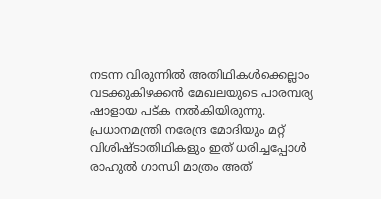നടന്ന വിരുന്നില്‍ അതിഥികള്‍ക്കെല്ലാം വടക്കുകിഴക്കന്‍ മേഖലയുടെ പാരമ്പര്യ ഷാളായ പട്ക നല്‍കിയിരുന്നു. പ്രധാനമന്ത്രി നരേന്ദ്ര മോദിയും മറ്റ് വിശിഷ്ടാതിഥികളും ഇത് ധരിച്ചപ്പോള്‍ രാഹുല്‍ ഗാന്ധി മാത്രം അത്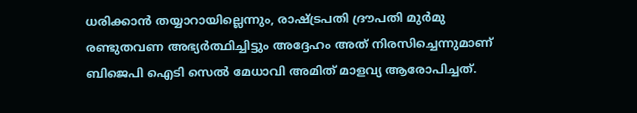ധരിക്കാന്‍ തയ്യാറായില്ലെന്നും, രാഷ്ട്രപതി ദ്രൗപതി മുര്‍മു രണ്ടുതവണ അഭ്യര്‍ത്ഥിച്ചിട്ടും അദ്ദേഹം അത് നിരസിച്ചെന്നുമാണ് ബിജെപി ഐടി സെല്‍ മേധാവി അമിത് മാളവ്യ ആരോപിച്ചത്.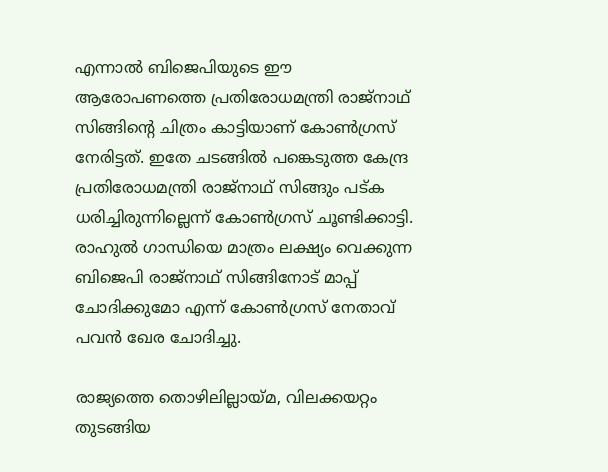എന്നാല്‍ ബിജെപിയുടെ ഈ ആരോപണത്തെ പ്രതിരോധമന്ത്രി രാജ്‌നാഥ് സിങ്ങിന്റെ ചിത്രം കാട്ടിയാണ് കോണ്‍ഗ്രസ് നേരിട്ടത്. ഇതേ ചടങ്ങില്‍ പങ്കെടുത്ത കേന്ദ്ര പ്രതിരോധമന്ത്രി രാജ്‌നാഥ് സിങ്ങും പട്ക ധരിച്ചിരുന്നില്ലെന്ന് കോണ്‍ഗ്രസ് ചൂണ്ടിക്കാട്ടി. രാഹുല്‍ ഗാന്ധിയെ മാത്രം ലക്ഷ്യം വെക്കുന്ന ബിജെപി രാജ്‌നാഥ് സിങ്ങിനോട് മാപ്പ് ചോദിക്കുമോ എന്ന് കോണ്‍ഗ്രസ് നേതാവ് പവന്‍ ഖേര ചോദിച്ചു.

രാജ്യത്തെ തൊഴിലില്ലായ്മ, വിലക്കയറ്റം തുടങ്ങിയ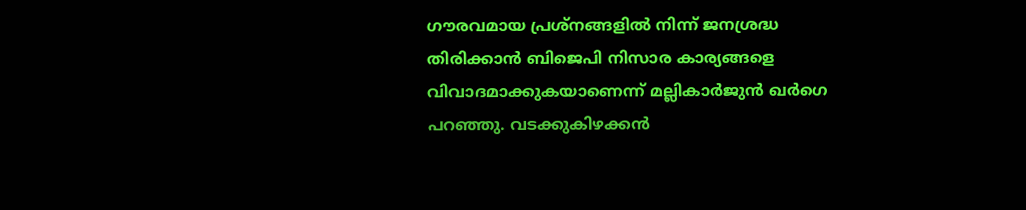ഗൗരവമായ പ്രശ്‌നങ്ങളില്‍ നിന്ന് ജനശ്രദ്ധ തിരിക്കാന്‍ ബിജെപി നിസാര കാര്യങ്ങളെ വിവാദമാക്കുകയാണെന്ന് മല്ലികാര്‍ജുന്‍ ഖര്‍ഗെ പറഞ്ഞു. വടക്കുകിഴക്കന്‍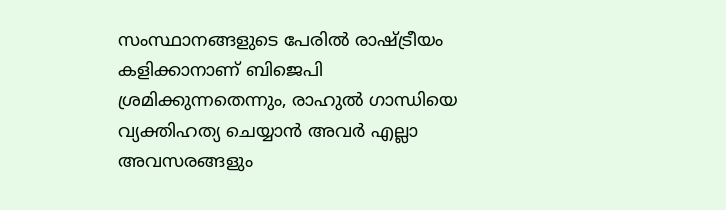സംസ്ഥാനങ്ങളുടെ പേരില്‍ രാഷ്ട്രീയം കളിക്കാനാണ് ബിജെപി ശ്രമിക്കുന്നതെന്നും, രാഹുല്‍ ഗാന്ധിയെ വ്യക്തിഹത്യ ചെയ്യാന്‍ അവര്‍ എല്ലാ അവസരങ്ങളും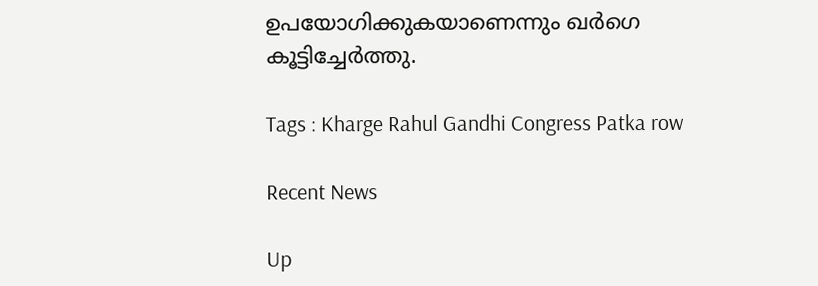ഉപയോഗിക്കുകയാണെന്നും ഖര്‍ഗെ കൂട്ടിച്ചേര്‍ത്തു.

Tags : Kharge Rahul Gandhi Congress Patka row

Recent News

Up